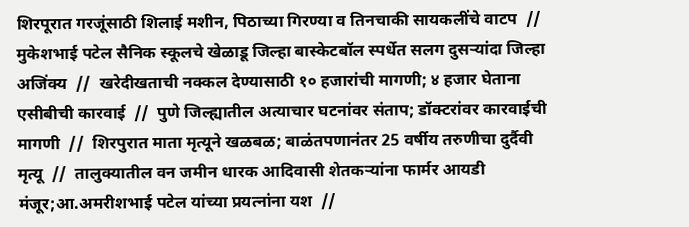शिरपूरात गरजूंसाठी शिलाई मशीन, पिठाच्या गिरण्या व तिनचाकी सायकलींचे वाटप  //  मुकेशभाई पटेल सैनिक स्कूलचे खेळाडू जिल्हा बास्केटबॉल स्पर्धेत सलग दुसऱ्यांदा जिल्हा अजिंक्य  //  खरेदीखताची नक्कल देण्यासाठी १० हजारांची मागणी; ४ हजार घेताना एसीबीची कारवाई  //  पुणे जिल्ह्यातील अत्याचार घटनांवर संताप; डॉक्टरांवर कारवाईची मागणी  //  शिरपुरात माता मृत्यूने खळबळ; बाळंतपणानंतर 25 वर्षीय तरुणीचा दुर्दैवी मृत्यू  //  तालुक्यातील वन जमीन धारक आदिवासी शेतकऱ्यांना फार्मर आयडी मंजूर;आ.अमरीशभाई पटेल यांच्या प्रयत्नांना यश  //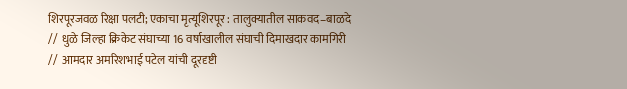शिरपूरजवळ रिक्षा पलटी; एकाचा मृत्यूशिरपूर : तालुक्यातील साकवद–बाळदे  //  धुळे जिल्हा क्रिकेट संघाच्या 16 वर्षाखालील संघाची दिमाखदार कामगिरी   //  आमदार अमरिशभाई पटेल यांची दूरदृष्टी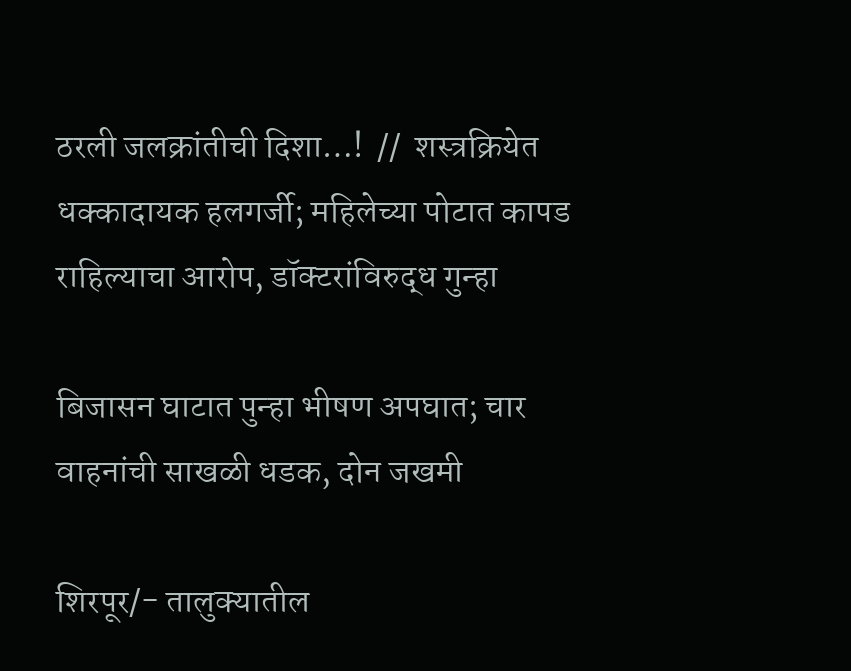ठरली जलक्रांतीची दिशा…!  //  शस्त्रक्रियेत धक्कादायक हलगर्जी; महिलेच्या पोटात कापड राहिल्याचा आरोप, डॉक्टरांविरुद्ध गुन्हा

बिजासन घाटात पुन्हा भीषण अपघात; चार वाहनांची साखळी धडक, दोन जखमी

शिरपूर/- तालुक्यातील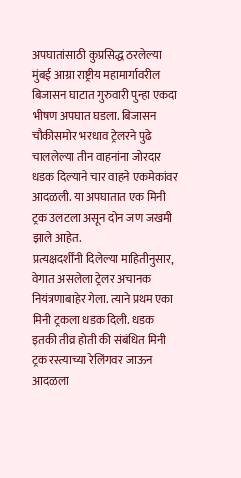अपघातांसाठी कुप्रसिद्ध ठरलेल्या मुंबई आग्रा राष्ट्रीय महामार्गावरील बिजासन घाटात गुरुवारी पुन्हा एकदा भीषण अपघात घडला. बिजासन चौकीसमोर भरधाव ट्रेलरने पुढे चाललेल्या तीन वाहनांना जोरदार धडक दिल्याने चार वाहने एकमेकांवर आदळली. या अपघातात एक मिनी ट्रक उलटला असून दोन जण जखमी झाले आहेत.
प्रत्यक्षदर्शींनी दिलेल्या माहितीनुसार, वेगात असलेला ट्रेलर अचानक नियंत्रणाबाहेर गेला. त्याने प्रथम एका मिनी ट्रकला धडक दिली. धडक इतकी तीव्र होती की संबंधित मिनी ट्रक रस्त्याच्या रेलिंगवर जाऊन आदळला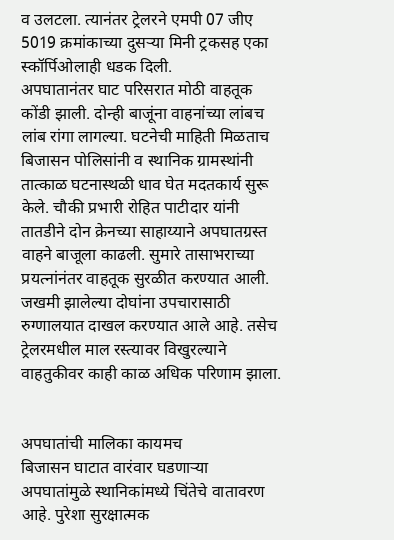व उलटला. त्यानंतर ट्रेलरने एमपी 07 जीए 5019 क्रमांकाच्या दुसऱ्या मिनी ट्रकसह एका स्कॉर्पिओलाही धडक दिली.
अपघातानंतर घाट परिसरात मोठी वाहतूक कोंडी झाली. दोन्ही बाजूंना वाहनांच्या लांबच लांब रांगा लागल्या. घटनेची माहिती मिळताच बिजासन पोलिसांनी व स्थानिक ग्रामस्थांनी तात्काळ घटनास्थळी धाव घेत मदतकार्य सुरू केले. चौकी प्रभारी रोहित पाटीदार यांनी तातडीने दोन क्रेनच्या साहाय्याने अपघातग्रस्त वाहने बाजूला काढली. सुमारे तासाभराच्या प्रयत्नांनंतर वाहतूक सुरळीत करण्यात आली.
जखमी झालेल्या दोघांना उपचारासाठी रुग्णालयात दाखल करण्यात आले आहे. तसेच ट्रेलरमधील माल रस्त्यावर विखुरल्याने वाहतुकीवर काही काळ अधिक परिणाम झाला.


अपघातांची मालिका कायमच
बिजासन घाटात वारंवार घडणाऱ्या अपघातांमुळे स्थानिकांमध्ये चिंतेचे वातावरण आहे. पुरेशा सुरक्षात्मक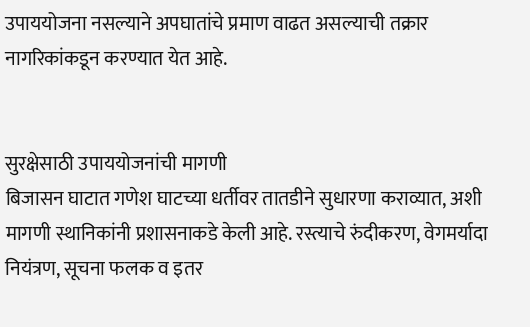उपाययोजना नसल्याने अपघातांचे प्रमाण वाढत असल्याची तक्रार नागरिकांकडून करण्यात येत आहे.


सुरक्षेसाठी उपाययोजनांची मागणी
बिजासन घाटात गणेश घाटच्या धर्तीवर तातडीने सुधारणा कराव्यात, अशी मागणी स्थानिकांनी प्रशासनाकडे केली आहे. रस्त्याचे रुंदीकरण, वेगमर्यादा नियंत्रण, सूचना फलक व इतर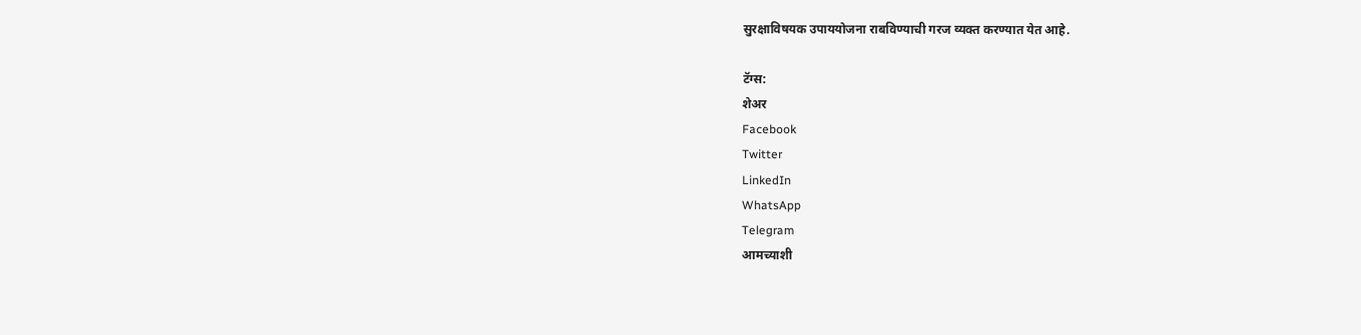सुरक्षाविषयक उपाययोजना राबविण्याची गरज व्यक्त करण्यात येत आहे.

टॅग्स:
शेअर
Facebook
Twitter
LinkedIn
WhatsApp
Telegram
आमच्याशी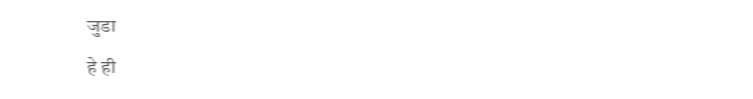जुडा
हे ही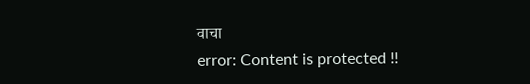वाचा
error: Content is protected !!